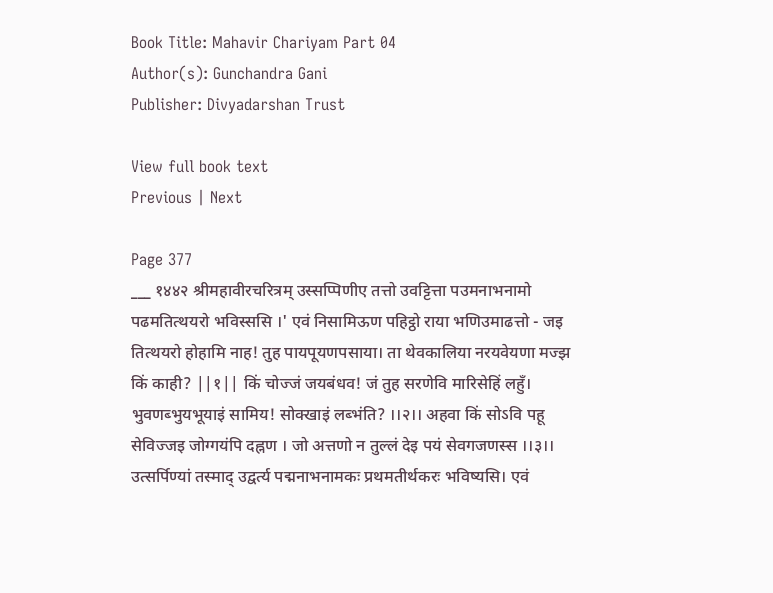Book Title: Mahavir Chariyam Part 04
Author(s): Gunchandra Gani
Publisher: Divyadarshan Trust

View full book text
Previous | Next

Page 377
___ १४४२ श्रीमहावीरचरित्रम् उस्सप्पिणीए तत्तो उवट्टित्ता पउमनाभनामो पढमतित्थयरो भविस्ससि ।' एवं निसामिऊण पहिट्ठो राया भणिउमाढत्तो - जइ तित्थयरो होहामि नाह! तुह पायपूयणपसाया। ता थेवकालिया नरयवेयणा मज्झ किं काही? ||१|| किं चोज्जं जयबंधव! जं तुह सरणेवि मारिसेहिं लहुँ। भुवणब्भुयभूयाइं सामिय! सोक्खाइं लब्भंति? ।।२।। अहवा किं सोऽवि पहू सेविज्जइ जोग्गयंपि दह्नण । जो अत्तणो न तुल्लं देइ पयं सेवगजणस्स ।।३।। उत्सर्पिण्यां तस्माद् उद्वर्त्य पद्मनाभनामकः प्रथमतीर्थकरः भविष्यसि। एवं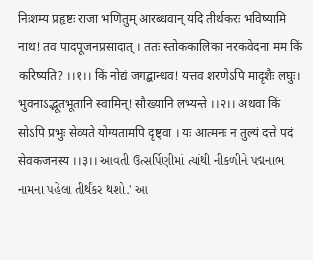निःशम्य प्रहृष्टः राजा भणितुम् आरब्धवान् यदि तीर्थकरः भविष्यामि नाथ! तव पादपूजनप्रसादात् । ततः स्तोककालिका नरकवेदना मम किं करिष्यति? ।।१।। किं नोद्यं जगद्बान्धव! यत्तव शरणेऽपि मादृशैः लघुः। भुवनाऽद्भूतभूतानि स्वामिन्! सौख्यानि लभ्यन्ते ।।२।। अथवा किं सोऽपि प्रभुः सेव्यते योग्यतामपि दृष्ट्वा । यः आत्मनः न तुल्यं दत्ते पदं सेवकजनस्य ।।३।। આવતી ઉત્સર્પિણીમાં ત્યાંથી નીકળીને પદ્મનાભ નામના પહેલા તીર્થંકર થશો.' આ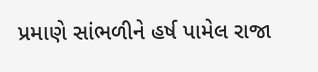પ્રમાણે સાંભળીને હર્ષ પામેલ રાજા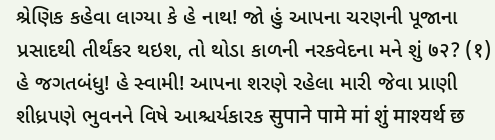શ્રેણિક કહેવા લાગ્યા કે હે નાથ! જો હું આપના ચરણની પૂજાના પ્રસાદથી તીર્થંકર થઇશ, તો થોડા કાળની નરકવેદના મને શું ७२? (१) હે જગતબંધુ! હે સ્વામી! આપના શરણે રહેલા મારી જેવા પ્રાણી શીધ્રપણે ભુવનને વિષે આશ્ચર્યકારક सुपाने पामे मां शुं माश्यर्थ छ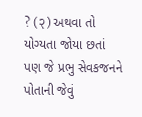? (२) અથવા તો યોગ્યતા જોયા છતાં પણ જે પ્રભુ સેવકજનને પોતાની જેવું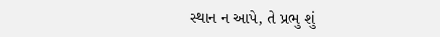સ્થાન ન આપે, તે પ્રભુ શું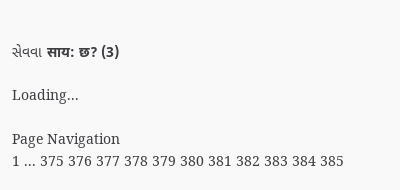સેવવા साय: छ? (3)

Loading...

Page Navigation
1 ... 375 376 377 378 379 380 381 382 383 384 385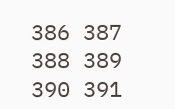386 387 388 389 390 391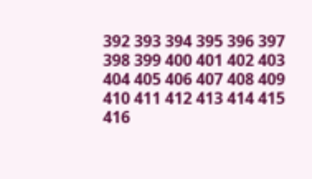392 393 394 395 396 397 398 399 400 401 402 403 404 405 406 407 408 409 410 411 412 413 414 415 416